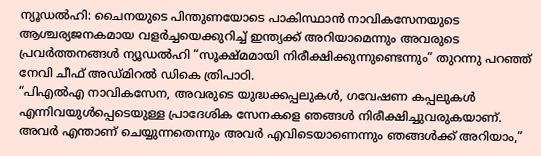ന്യൂഡൽഹി: ചൈനയുടെ പിന്തുണയോടെ പാകിസ്ഥാൻ നാവികസേനയുടെ ആശ്ചര്യജനകമായ വളർച്ചയെക്കുറിച്ച് ഇന്ത്യക്ക് അറിയാമെന്നും അവരുടെ പ്രവർത്തനങ്ങൾ ന്യൂഡൽഹി “സൂക്ഷ്മമായി നിരീക്ഷിക്കുന്നുണ്ടെന്നും” തുറന്നു പറഞ്ഞ് നേവി ചീഫ് അഡ്മിറൽ ഡികെ ത്രിപാഠി.
“പിഎൽഎ നാവികസേന, അവരുടെ യുദ്ധക്കപ്പലുകൾ, ഗവേഷണ കപ്പലുകൾ എന്നിവയുൾപ്പെടെയുള്ള പ്രാദേശിക സേനകളെ ഞങ്ങൾ നിരീക്ഷിച്ചുവരുകയാണ്. അവർ എന്താണ് ചെയ്യുന്നതെന്നും അവർ എവിടെയാണെന്നും ഞങ്ങൾക്ക് അറിയാം,”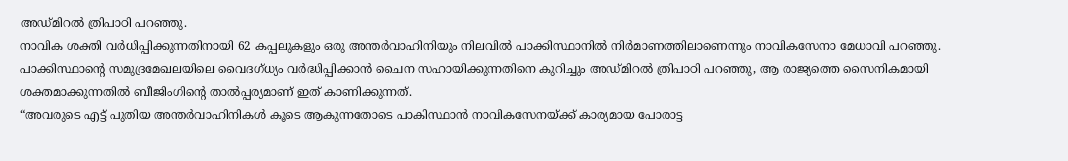അഡ്മിറൽ ത്രിപാഠി പറഞ്ഞു.
നാവിക ശക്തി വർധിപ്പിക്കുന്നതിനായി 62 കപ്പലുകളും ഒരു അന്തർവാഹിനിയും നിലവിൽ പാക്കിസ്ഥാനിൽ നിർമാണത്തിലാണെന്നും നാവികസേനാ മേധാവി പറഞ്ഞു. പാക്കിസ്ഥാൻ്റെ സമുദ്രമേഖലയിലെ വൈദഗ്ധ്യം വർദ്ധിപ്പിക്കാൻ ചൈന സഹായിക്കുന്നതിനെ കുറിച്ചും അഡ്മിറൽ ത്രിപാഠി പറഞ്ഞു, ആ രാജ്യത്തെ സൈനികമായി ശക്തമാക്കുന്നതിൽ ബീജിംഗിൻ്റെ താൽപ്പര്യമാണ് ഇത് കാണിക്കുന്നത്.
“അവരുടെ എട്ട് പുതിയ അന്തർവാഹിനികൾ കൂടെ ആകുന്നതോടെ പാകിസ്ഥാൻ നാവികസേനയ്ക്ക് കാര്യമായ പോരാട്ട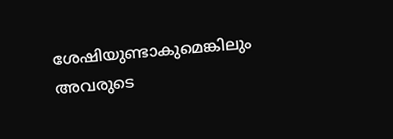ശേഷിയുണ്ടാകുമെങ്കിലും അവരുടെ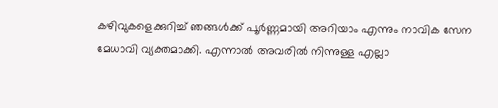കഴിവുകളെക്കുറിച്ച് ഞങ്ങൾക്ക് പൂർണ്ണമായി അറിയാം എന്നും നാവിക സേന മേധാവി വ്യക്തമാക്കി. എന്നാൽ അവരിൽ നിന്നുള്ള എല്ലാ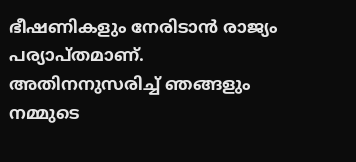ഭീഷണികളും നേരിടാൻ രാജ്യം പര്യാപ്തമാണ്. അതിനനുസരിച്ച് ഞങ്ങളും നമ്മുടെ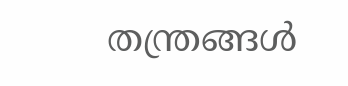തന്ത്രങ്ങൾ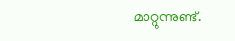മാറ്റുന്നുണ്ട്.